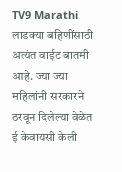TV9 Marathi
लाडक्या बहिणींसाठी अत्यंत वाईट बातमी आहे. ज्या ज्या महिलांनी सरकारने ठरवून दिलेल्या वेळेत ई केवायसी केली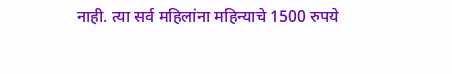नाही. त्या सर्व महिलांना महिन्याचे 1500 रुपये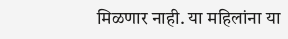मिळणार नाही. या महिलांना या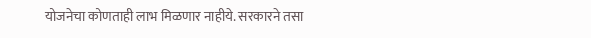योजनेचा कोणताही लाभ मिळणार नाहीये. सरकारने तसा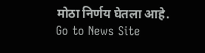मोठा निर्णय घेतला आहे.
Go to News Site